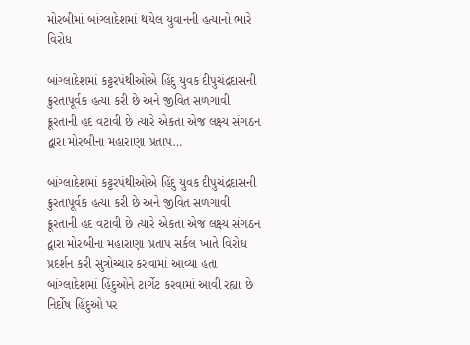મોરબીમાં બાંગ્લાદેશમાં થયેલ યુવાનની હત્યાનો ભારે વિરોધ

બાંગ્લાદેશમાં કટ્ટરપંથીઓએ હિંદુ યુવક દીપુચંદ્રદાસની ક્રુરતાપૂર્વક હત્યા કરી છે અને જીવિત સળગાવી ક્રૂરતાની હદ વટાવી છે ત્યારે એકતા એજ લક્ષ્ય સંગઠન દ્વારા મોરબીના મહારાણા પ્રતાપ…

બાંગ્લાદેશમાં કટ્ટરપંથીઓએ હિંદુ યુવક દીપુચંદ્રદાસની ક્રુરતાપૂર્વક હત્યા કરી છે અને જીવિત સળગાવી ક્રૂરતાની હદ વટાવી છે ત્યારે એકતા એજ લક્ષ્ય સંગઠન દ્વારા મોરબીના મહારાણા પ્રતાપ સર્કલ ખાતે વિરોધ પ્રદર્શન કરી સુત્રોચ્ચાર કરવામાં આવ્યા હતા બાંગ્લાદેશમાં હિંદુઓને ટાર્ગેટ કરવામાં આવી રહ્યા છે નિર્દોષ હિંદુઓ પર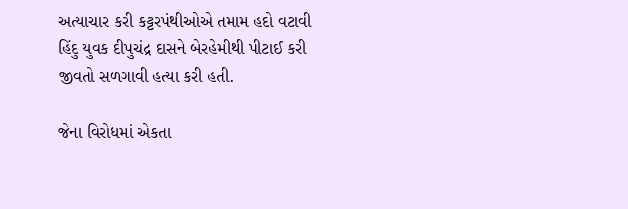અત્યાચાર કરી કટ્ટરપંથીઓએ તમામ હદો વટાવી હિંદુ યુવક દીપુચંદ્ર દાસને બેરહેમીથી પીટાઈ કરી જીવતો સળગાવી હત્યા કરી હતી.

જેના વિરોધમાં એકતા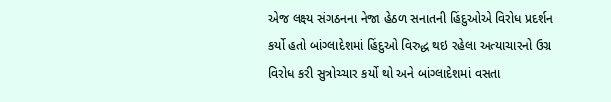એજ લક્ષ્ય સંગઠનના નેજા હેઠળ સનાતની હિંદુઓએ વિરોધ પ્રદર્શન કર્યો હતો બાંગ્લાદેશમાં હિંદુઓ વિરુદ્ધ થઇ રહેલા અત્યાચારનો ઉગ્ર વિરોધ કરી સુત્રોચ્ચાર કર્યો થો અને બાંગ્લાદેશમાં વસતા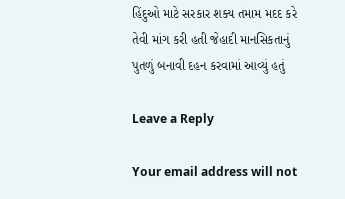હિંદુઓ માટે સરકાર શક્ય તમામ મદદ કરે તેવી માંગ કરી હતી જેહાદી માનસિકતાનું પુતળું બનાવી દહન કરવામાં આવ્યું હતું

Leave a Reply

Your email address will not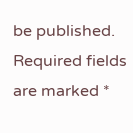be published. Required fields are marked *